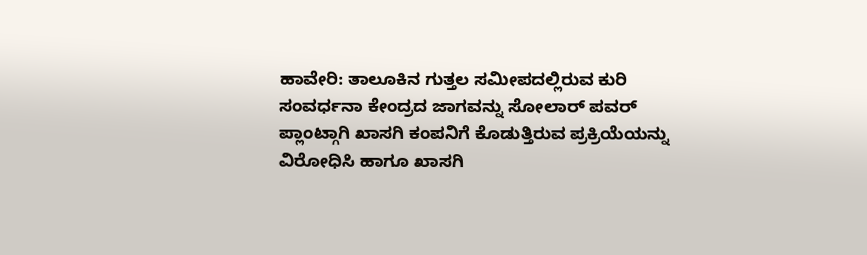ಹಾವೇರಿ: ತಾಲೂಕಿನ ಗುತ್ತಲ ಸಮೀಪದಲ್ಲಿರುವ ಕುರಿ ಸಂವರ್ಧನಾ ಕೇಂದ್ರದ ಜಾಗವನ್ನು ಸೋಲಾರ್ ಪವರ್ ಪ್ಲಾಂಟ್ಗಾಗಿ ಖಾಸಗಿ ಕಂಪನಿಗೆ ಕೊಡುತ್ತಿರುವ ಪ್ರಕ್ರಿಯೆಯನ್ನು ವಿರೋಧಿಸಿ ಹಾಗೂ ಖಾಸಗಿ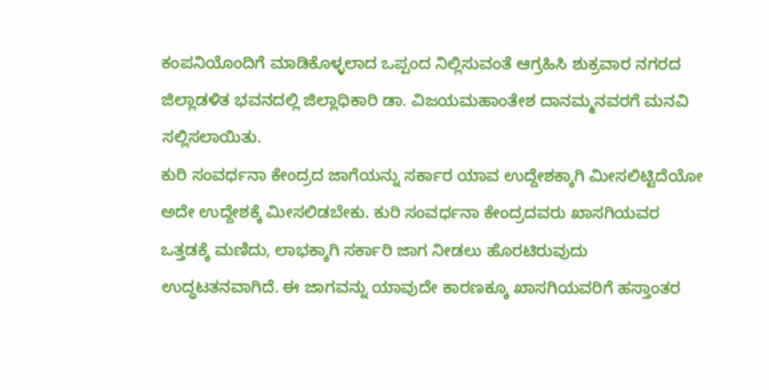ಕಂಪನಿಯೊಂದಿಗೆ ಮಾಡಿಕೊಳ್ಳಲಾದ ಒಪ್ಪಂದ ನಿಲ್ಲಿಸುವಂತೆ ಆಗ್ರಹಿಸಿ ಶುಕ್ರವಾರ ನಗರದ ಜಿಲ್ಲಾಡಳಿತ ಭವನದಲ್ಲಿ ಜಿಲ್ಲಾಧಿಕಾರಿ ಡಾ. ವಿಜಯಮಹಾಂತೇಶ ದಾನಮ್ಮನವರಗೆ ಮನವಿ ಸಲ್ಲಿಸಲಾಯಿತು.
ಕುರಿ ಸಂವರ್ಧನಾ ಕೇಂದ್ರದ ಜಾಗೆಯನ್ನು ಸರ್ಕಾರ ಯಾವ ಉದ್ದೇಶಕ್ಕಾಗಿ ಮೀಸಲಿಟ್ಟಿದೆಯೋ ಅದೇ ಉದ್ದೇಶಕ್ಕೆ ಮೀಸಲಿಡಬೇಕು. ಕುರಿ ಸಂವರ್ಧನಾ ಕೇಂದ್ರದವರು ಖಾಸಗಿಯವರ ಒತ್ತಡಕ್ಕೆ ಮಣಿದು, ಲಾಭಕ್ಕಾಗಿ ಸರ್ಕಾರಿ ಜಾಗ ನೀಡಲು ಹೊರಟಿರುವುದು ಉದ್ಧಟತನವಾಗಿದೆ. ಈ ಜಾಗವನ್ನು ಯಾವುದೇ ಕಾರಣಕ್ಕೂ ಖಾಸಗಿಯವರಿಗೆ ಹಸ್ತಾಂತರ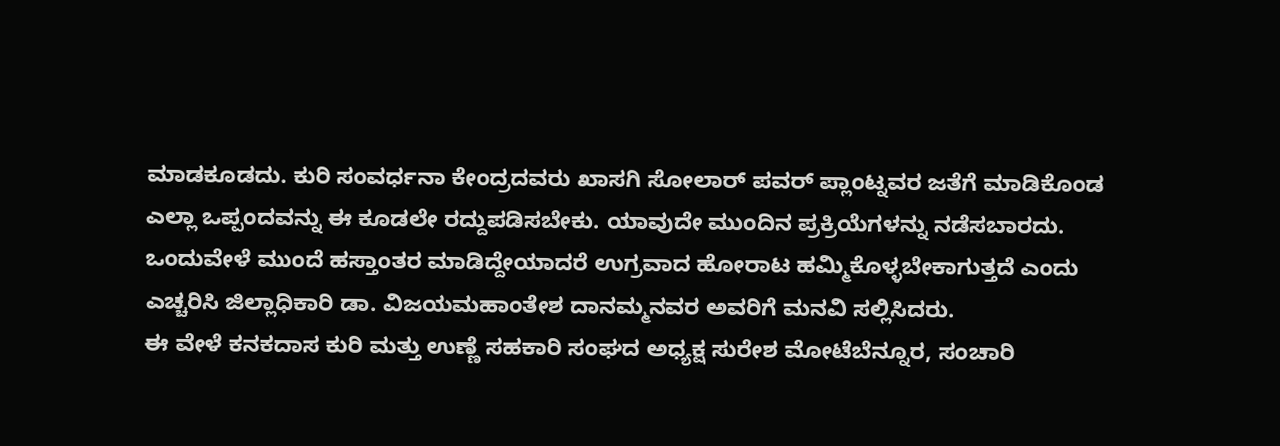ಮಾಡಕೂಡದು. ಕುರಿ ಸಂವರ್ಧನಾ ಕೇಂದ್ರದವರು ಖಾಸಗಿ ಸೋಲಾರ್ ಪವರ್ ಪ್ಲಾಂಟ್ನವರ ಜತೆಗೆ ಮಾಡಿಕೊಂಡ ಎಲ್ಲಾ ಒಪ್ಪಂದವನ್ನು ಈ ಕೂಡಲೇ ರದ್ದುಪಡಿಸಬೇಕು. ಯಾವುದೇ ಮುಂದಿನ ಪ್ರಕ್ರಿಯೆಗಳನ್ನು ನಡೆಸಬಾರದು. ಒಂದುವೇಳೆ ಮುಂದೆ ಹಸ್ತಾಂತರ ಮಾಡಿದ್ದೇಯಾದರೆ ಉಗ್ರವಾದ ಹೋರಾಟ ಹಮ್ಮಿಕೊಳ್ಳಬೇಕಾಗುತ್ತದೆ ಎಂದು ಎಚ್ಚರಿಸಿ ಜಿಲ್ಲಾಧಿಕಾರಿ ಡಾ. ವಿಜಯಮಹಾಂತೇಶ ದಾನಮ್ಮನವರ ಅವರಿಗೆ ಮನವಿ ಸಲ್ಲಿಸಿದರು.
ಈ ವೇಳೆ ಕನಕದಾಸ ಕುರಿ ಮತ್ತು ಉಣ್ಣೆ ಸಹಕಾರಿ ಸಂಘದ ಅಧ್ಯಕ್ಷ ಸುರೇಶ ಮೋಟೆಬೆನ್ನೂರ, ಸಂಚಾರಿ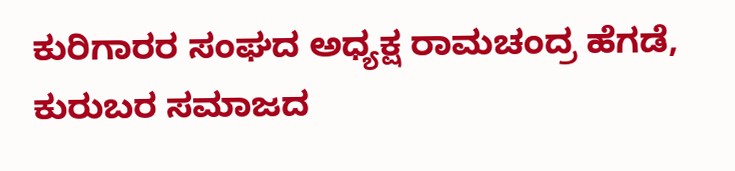ಕುರಿಗಾರರ ಸಂಘದ ಅಧ್ಯಕ್ಷ ರಾಮಚಂದ್ರ ಹೆಗಡೆ, ಕುರುಬರ ಸಮಾಜದ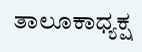ತಾಲೂಕಾಧ್ಯಕ್ಷ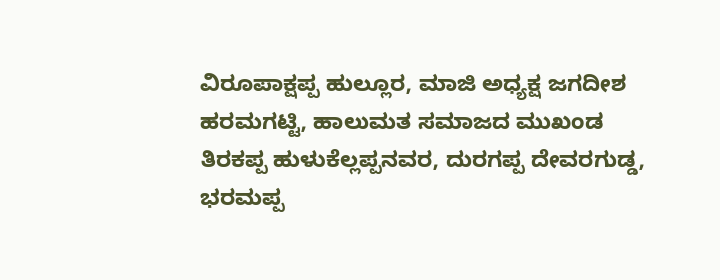ವಿರೂಪಾಕ್ಷಪ್ಪ ಹುಲ್ಲೂರ, ಮಾಜಿ ಅಧ್ಯಕ್ಷ ಜಗದೀಶ ಹರಮಗಟ್ಟಿ, ಹಾಲುಮತ ಸಮಾಜದ ಮುಖಂಡ ತಿರಕಪ್ಪ ಹುಳುಕೆಲ್ಲಪ್ಪನವರ, ದುರಗಪ್ಪ ದೇವರಗುಡ್ಡ, ಭರಮಪ್ಪ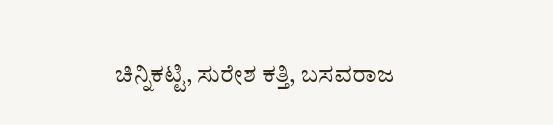ಚಿನ್ನಿಕಟ್ಟಿ, ಸುರೇಶ ಕತ್ತಿ, ಬಸವರಾಜ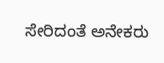ಸೇರಿದಂತೆ ಅನೇಕರು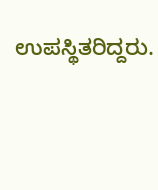ಉಪಸ್ಥಿತರಿದ್ದರು.